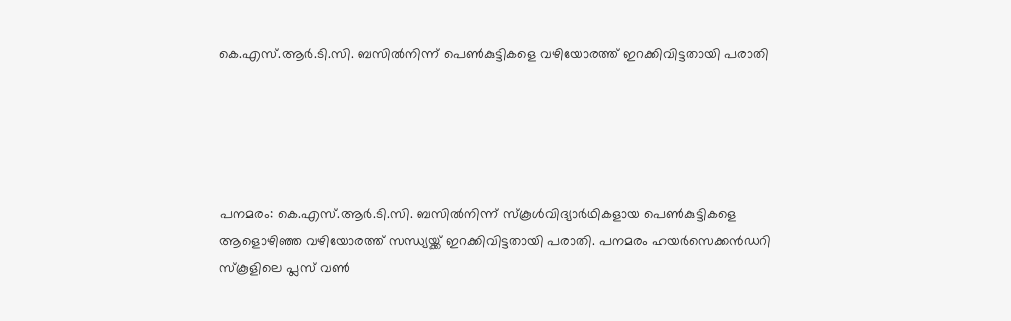കെ.എസ്.ആര്‍.ടി.സി. ബസില്‍നിന്ന്‌ പെണ്‍കുട്ടികളെ വഴിയോരത്ത് ഇറക്കിവിട്ടതായി പരാതി





പനമരം: കെ.എസ്.ആര്‍.ടി.സി. ബസില്‍നിന്ന്‌ സ്കൂള്‍വിദ്യാര്‍ഥികളായ പെണ്‍കുട്ടികളെ ആളൊഴിഞ്ഞ വഴിയോരത്ത് സന്ധ്യയ്ക്ക് ഇറക്കിവിട്ടതായി പരാതി. പനമരം ഹയര്‍സെക്കന്‍ഡറി സ്കൂളിലെ പ്ലസ് വണ്‍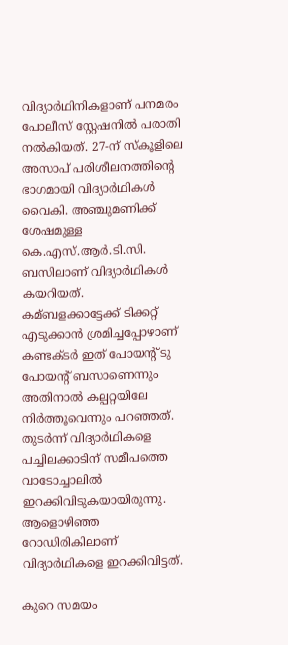വിദ്യാര്‍ഥിനികളാണ് പനമരം പോലീസ് സ്റ്റേഷനില്‍ പരാതി നല്‍കിയത്. 27-ന് സ്കൂളിലെ അസാപ് പരിശീലനത്തിന്റെ ഭാഗമായി വിദ്യാര്‍ഥികള്‍ വൈകി. അഞ്ചുമണിക്ക് ശേഷമുള്ള കെ.എസ്.ആര്‍.ടി.സി. ബസിലാണ് വിദ്യാര്‍ഥികള്‍ കയറിയത്. കമ്ബളക്കാട്ടേക്ക് ടിക്കറ്റ് എടുക്കാന്‍ ശ്രമിച്ചപ്പോഴാണ് കണ്ടക്ടര്‍ ഇത് പോയന്റ് ടു പോയന്റ് ബസാണെന്നും അതിനാല്‍ കല്പറ്റയിലേ നിര്‍ത്തൂവെന്നും പറഞ്ഞത്. തുടര്‍ന്ന് വിദ്യാര്‍ഥികളെ പച്ചിലക്കാടിന് സമീപത്തെ വാടോച്ചാലില്‍ ഇറക്കിവിടുകയായിരുന്നു. ആളൊഴിഞ്ഞ റോഡിരികിലാണ് വിദ്യാര്‍ഥികളെ ഇറക്കിവിട്ടത്.

കുറെ സമയം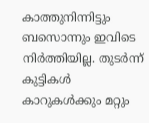കാത്തുനിന്നിട്ടും ബസൊന്നും ഇവിടെ നിര്‍ത്തിയില്ല. തുടര്‍ന്ന് കുട്ടികള്‍ കാറുകള്‍ക്കും മറ്റും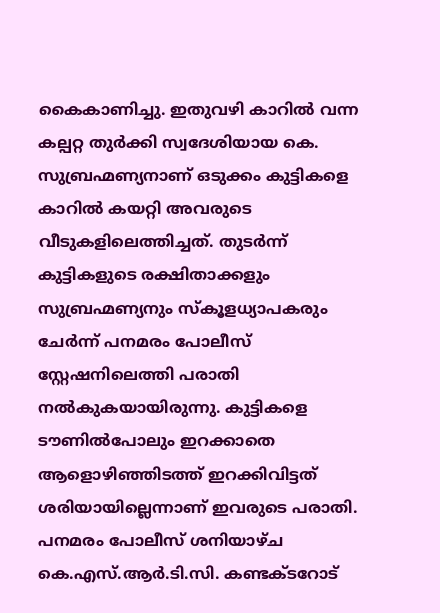കൈകാണിച്ചു. ഇതുവഴി കാറില്‍ വന്ന കല്പറ്റ തുര്‍ക്കി സ്വദേശിയായ കെ. സുബ്രഹ്മണ്യനാണ് ഒടുക്കം കുട്ടികളെ കാറില്‍ കയറ്റി അവരുടെ വീടുകളിലെത്തിച്ചത്. തുടര്‍ന്ന് കുട്ടികളുടെ രക്ഷിതാക്കളും സുബ്രഹ്മണ്യനും സ്കൂളധ്യാപകരും ചേര്‍ന്ന് പനമരം പോലീസ് സ്റ്റേഷനിലെത്തി പരാതി നല്‍കുകയായിരുന്നു. കുട്ടികളെ ടൗണില്‍പോലും ഇറക്കാതെ ആളൊഴിഞ്ഞിടത്ത് ഇറക്കിവിട്ടത് ശരിയായില്ലെന്നാണ് ഇവരുടെ പരാതി. പനമരം പോലീസ് ശനിയാഴ്ച കെ.എസ്.ആര്‍.ടി.സി. കണ്ടക്ടറോട്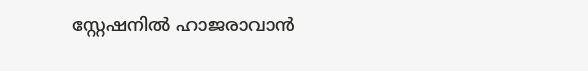സ്റ്റേഷനില്‍ ഹാജരാവാന്‍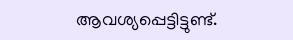ആവശ്യപ്പെട്ടിട്ടുണ്ട്.